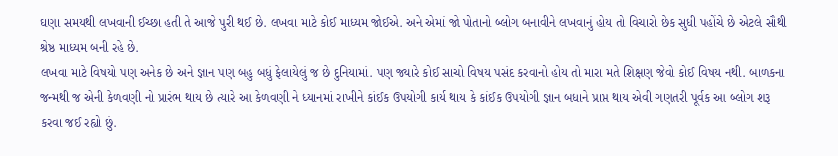ઘણા સમયથી લખવાની ઈચ્છા હતી તે આજે પુરી થઈ છે. લખવા માટે કોઈ માધ્યમ જોઈએ. અને એમાં જો પોતાનો બ્લોગ બનાવીને લખવાનું હોય તો વિચારો છેક સુધી પહોંચે છે એટલે સૌથી શ્રેષ્ઠ માધ્યમ બની રહે છે.
લખવા માટે વિષયો પણ અનેક છે અને જ્ઞાન પણ બહુ બધું ફેલાયેલું જ છે દુનિયામાં. પણ જ્યારે કોઈ સાચો વિષય પસંદ કરવાનો હોય તો મારા મતે શિક્ષણ જેવો કોઈ વિષય નથી. બાળકના જન્મથી જ એની કેળવણી નો પ્રારંભ થાય છે ત્યારે આ કેળવણી ને ધ્યાનમાં રાખીને કાંઈક ઉપયોગી કાર્ય થાય કે કાંઈક ઉપયોગી જ્ઞાન બધાને પ્રાપ્ત થાય એવી ગણતરી પૂર્વક આ બ્લોગ શરૂ કરવા જઈ રહ્યો છું.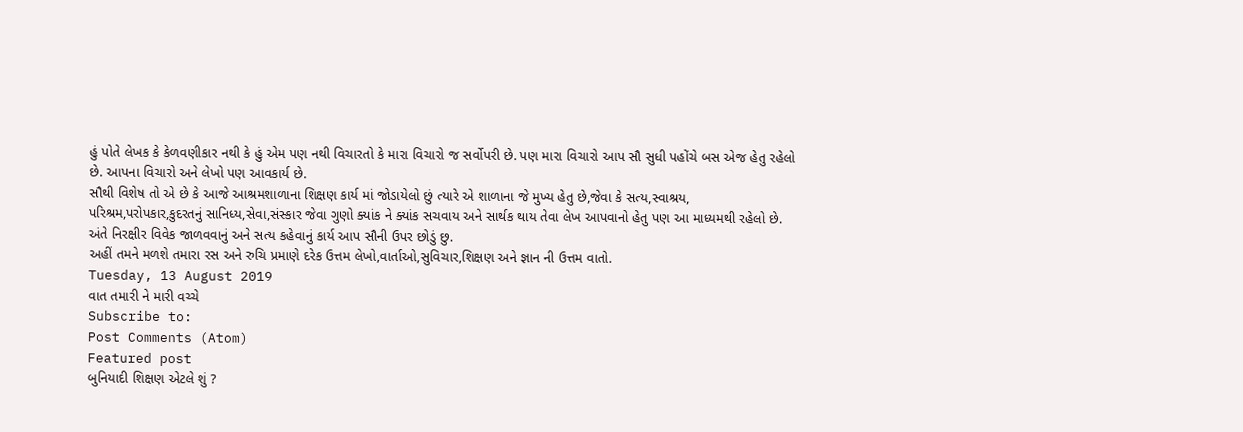હું પોતે લેખક કે કેળવણીકાર નથી કે હું એમ પણ નથી વિચારતો કે મારા વિચારો જ સર્વોપરી છે. પણ મારા વિચારો આપ સૌ સુધી પહોંચે બસ એજ હેતુ રહેલો છે. આપના વિચારો અને લેખો પણ આવકાર્ય છે.
સૌથી વિશેષ તો એ છે કે આજે આશ્રમશાળાના શિક્ષણ કાર્ય માં જોડાયેલો છું ત્યારે એ શાળાના જે મુખ્ય હેતુ છે,જેવા કે સત્ય,સ્વાશ્રય, પરિશ્રમ,પરોપકાર,કુદરતનું સાનિધ્ય,સેવા,સંસ્કાર જેવા ગુણો ક્યાંક ને ક્યાંક સચવાય અને સાર્થક થાય તેવા લેખ આપવાનો હેતુ પણ આ માધ્યમથી રહેલો છે.
અંતે નિરક્ષીર વિવેક જાળવવાનું અને સત્ય કહેવાનું કાર્ય આપ સૌની ઉપર છોડું છુ.
અહીં તમને મળશે તમારા રસ અને રુચિ પ્રમાણે દરેક ઉત્તમ લેખો,વાર્તાઓ,સુવિચાર,શિક્ષણ અને જ્ઞાન ની ઉત્તમ વાતો.
Tuesday, 13 August 2019
વાત તમારી ને મારી વચ્ચે
Subscribe to:
Post Comments (Atom)
Featured post
બુનિયાદી શિક્ષણ એટલે શું ?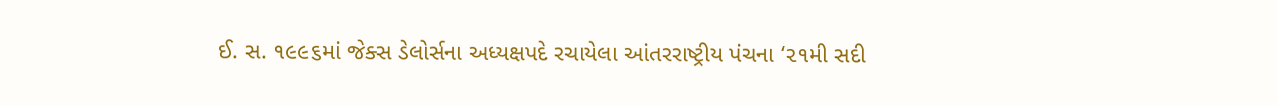ઈ. સ. ૧૯૯૬માં જેક્સ ડેલોર્સના અધ્યક્ષપદે રચાયેલા આંતરરાષ્ટ્રીય પંચના ‘૨૧મી સદી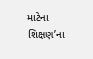માટેના શિક્ષણ’ના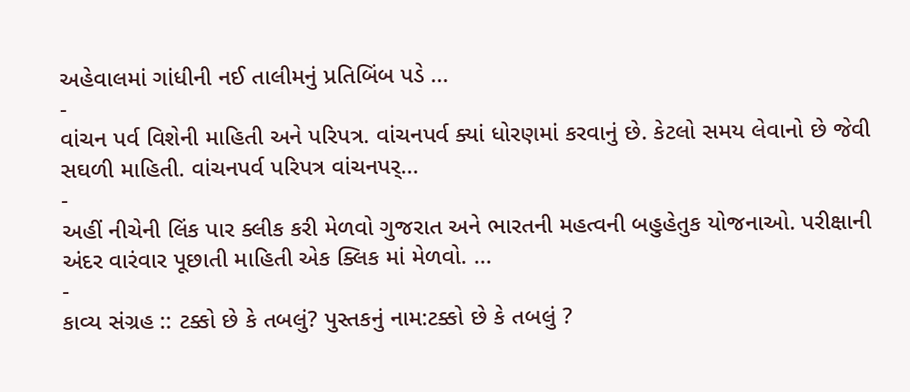અહેવાલમાં ગાંધીની નઈ તાલીમનું પ્રતિબિંબ પડે ...
-
વાંચન પર્વ વિશેની માહિતી અને પરિપત્ર. વાંચનપર્વ ક્યાં ધોરણમાં કરવાનું છે. કેટલો સમય લેવાનો છે જેવી સઘળી માહિતી. વાંચનપર્વ પરિપત્ર વાંચનપર્...
-
અહીં નીચેની લિંક પાર ક્લીક કરી મેળવો ગુજરાત અને ભારતની મહત્વની બહુહેતુક યોજનાઓ. પરીક્ષાની અંદર વારંવાર પૂછાતી માહિતી એક ક્લિક માં મેળવો. ...
-
કાવ્ય સંગ્રહ :: ટક્કો છે કે તબલું? પુસ્તકનું નામ:ટક્કો છે કે તબલું ?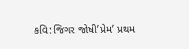કવિ:જિગર જોષી’પ્રેમ’ પ્રથમ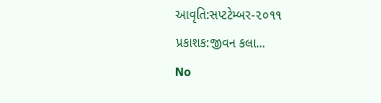આવૃતિ:સપ્ટટેમ્બર-૨૦૧૧ પ્રકાશક:જીવન કલા...
No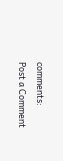comments:
Post a Comment